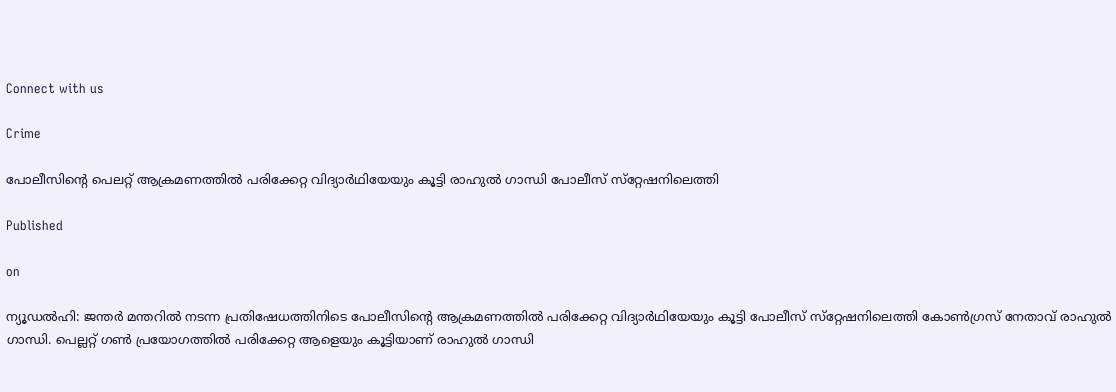Connect with us

Crime

പോലീസിൻ്റെ പെലറ്റ് ആക്രമണത്തിൽ പരിക്കേറ്റ വിദ്യാർഥിയേയും കൂട്ടി രാഹുൽ ഗാന്ധി പോലീസ് സ്‌റ്റേഷനിലെത്തി

Published

on

ന്യൂഡൽഹി: ജന്തർ മന്തറിൽ നടന്ന പ്രതിഷേധത്തിനിടെ പോലീസിന്റെ ആക്രമണത്തിൽ പരിക്കേറ്റ വിദ്യാർഥിയേയും കൂട്ടി പോലീസ് സ്‌റ്റേഷനിലെത്തി കോൺഗ്രസ് നേതാവ് രാഹുൽ ഗാന്ധി. പെല്ലറ്റ് ഗൺ പ്രയോഗത്തിൽ പരിക്കേറ്റ ആളെയും കൂട്ടിയാണ് രാഹുൽ ഗാന്ധി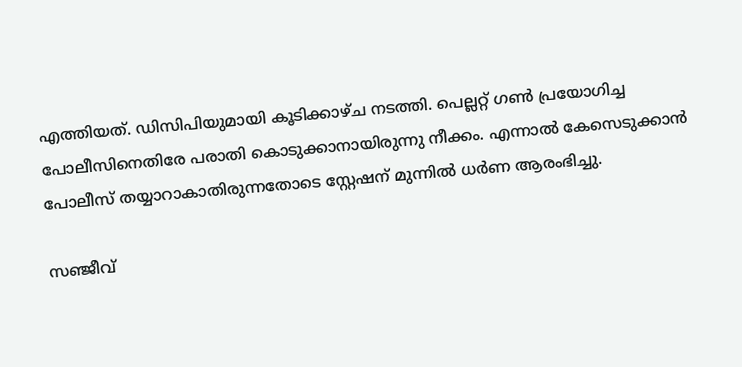എത്തിയത്. ഡിസിപിയുമായി കൂടിക്കാഴ്ച നടത്തി. പെല്ലറ്റ് ഗൺ പ്രയോഗിച്ച പോലീസിനെതിരേ പരാതി കൊടുക്കാനായിരുന്നു നീക്കം. എന്നാൽ കേസെടുക്കാൻ പോലീസ് തയ്യാറാകാതിരുന്നതോടെ സ്റ്റേഷന് മുന്നിൽ ധർണ ആരംഭിച്ചു.

സഞ്ജീവ്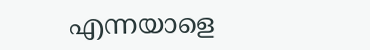എന്നയാളെ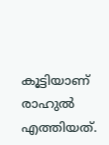കൂട്ടിയാണ് രാഹുൽ എത്തിയത്.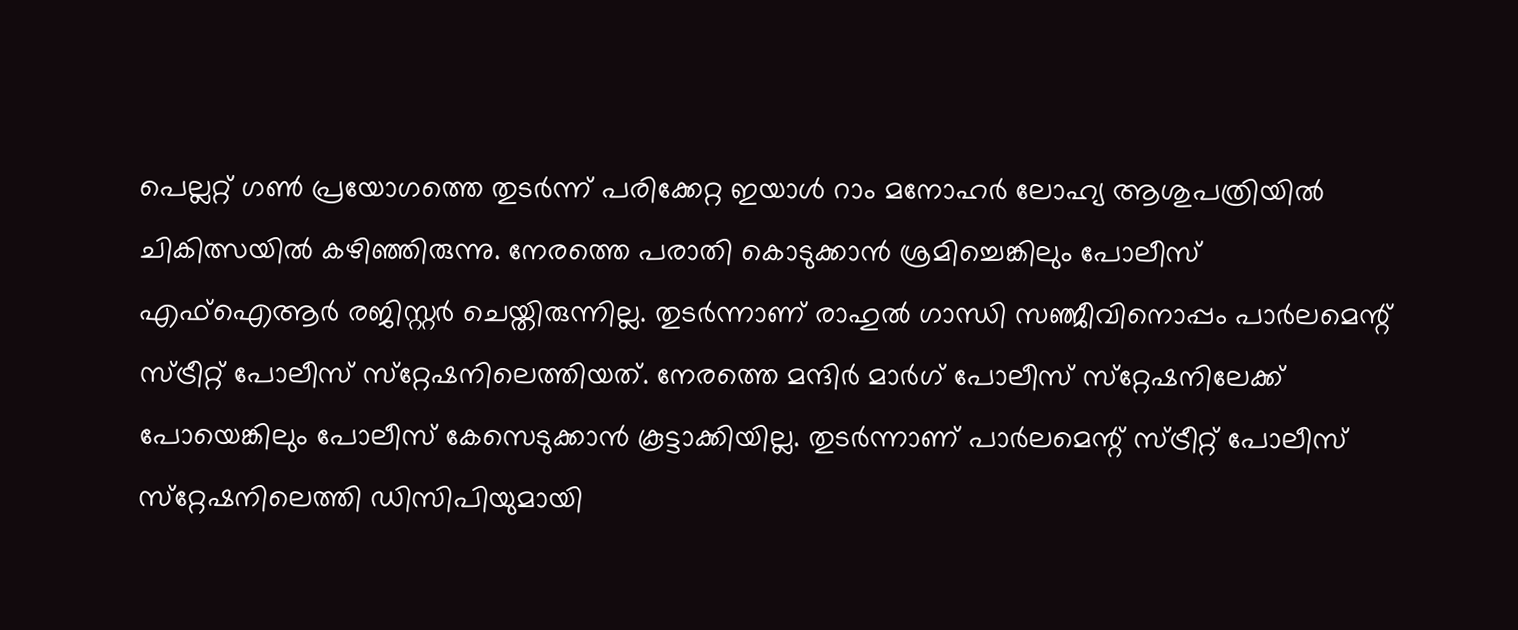പെല്ലറ്റ് ഗൺ പ്രയോഗത്തെ തുടർന്ന് പരിക്കേറ്റ ഇയാൾ റാം മനോഹർ ലോഹ്യ ആശുപത്രിയിൽ ചികിത്സയിൽ കഴിഞ്ഞിരുന്നു. നേരത്തെ പരാതി കൊടുക്കാൻ ശ്രമിച്ചെങ്കിലും പോലീസ് എഫ്‌ഐആർ രജിസ്റ്റർ ചെയ്തിരുന്നില്ല. തുടർന്നാണ് രാഹുൽ ഗാന്ധി സഞ്ജീവിനൊപ്പം പാർലമെന്റ് സ്ട്രീറ്റ് പോലീസ് സ്‌റ്റേഷനിലെത്തിയത്. നേരത്തെ മന്ദിർ മാർഗ് പോലീസ് സ്‌റ്റേഷനിലേക്ക് പോയെങ്കിലും പോലീസ് കേസെടുക്കാൻ കൂട്ടാക്കിയില്ല. തുടർന്നാണ് പാർലമെന്റ് സ്ട്രീറ്റ് പോലീസ് സ്‌റ്റേഷനിലെത്തി ഡിസിപിയുമായി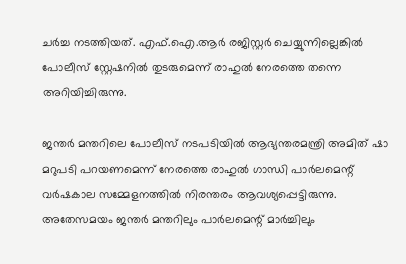ചർച്ച നടത്തിയത്. എഫ്.ഐ.ആർ രജിസ്റ്റർ ചെയ്യുന്നില്ലെങ്കിൽ പോലീസ് സ്റ്റേഷനിൽ തുടരുമെന്ന് രാഹുൽ നേരത്തെ തന്നെ അറിയിച്ചിരുന്നു.

ജന്തർ മന്തറിലെ പോലീസ് നടപടിയിൽ ആഭ്യന്തരമന്ത്രി അമിത് ഷാ മറുപടി പറയണമെന്ന് നേരത്തെ രാഹുൽ ഗാന്ധി പാർലമെന്റ് വർഷകാല സമ്മേളനത്തിൽ നിരന്തരം ആവശ്യപ്പെട്ടിരുന്നു. അതേസമയം ജന്തർ മന്തറിലും പാർലമെന്റ് മാർച്ചിലും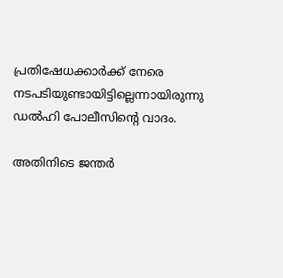പ്രതിഷേധക്കാർക്ക് നേരെ നടപടിയുണ്ടായിട്ടില്ലെന്നായിരുന്നു ഡൽഹി പോലീസിന്റെ വാദം.

അതിനിടെ ജന്തർ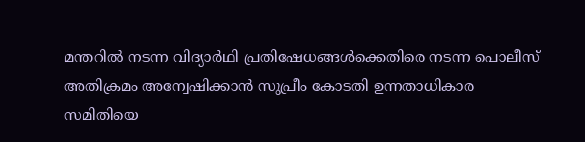മന്തറിൽ നടന്ന വിദ്യാർഥി പ്രതിഷേധങ്ങൾക്കെതിരെ നടന്ന പൊലീസ് അതിക്രമം അന്വേഷിക്കാൻ സുപ്രീം കോടതി ഉന്നതാധികാര സമിതിയെ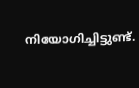നിയോഗിച്ചിട്ടുണ്ട്.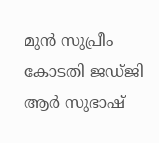മുൻ സുപ്രീം കോടതി ജഡ്ജി ആർ സുഭാഷ്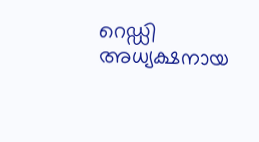റെഡ്ഡി അധ്യക്ഷനായ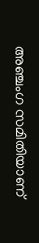അഞ്ചംഗ സമിതിയാണ്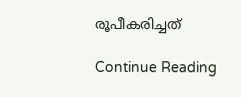രൂപീകരിച്ചത്

Continue Reading